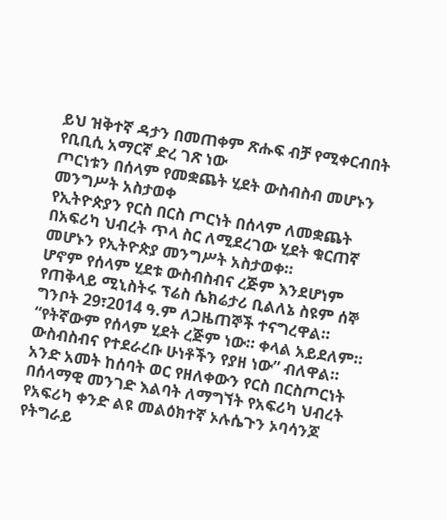ይህ ዝቅተኛ ዳታን በመጠቀም ጽሑፍ ብቻ የሚቀርብበት የቢቢሲ አማርኛ ድረ ገጽ ነው
ጦርነቱን በሰላም የመቋጨት ሂደት ውስብስብ መሆኑን መንግሥት አስታወቀ
የኢትዮጵያን የርስ በርስ ጦርነት በሰላም ለመቋጨት በአፍሪካ ህብረት ጥላ ስር ለሚደረገው ሂደት ቁርጠኛ መሆኑን የኢትዮጵያ መንግሥት አስታወቀ።
ሆኖም የሰላም ሂደቱ ውስብስብና ረጅም እንደሆነም የጠቅላይ ሚኒስትሩ ፕሬስ ሴክሬታሪ ቢልለኔ ስዩም ሰኞ ግንቦት 29፣2014 ዓ.ም ለጋዜጠኞች ተናግረዋል።
“የትኛውም የሰላም ሂደት ረጅም ነው። ቀላል አይደለም። ውስብስብና የተደራረቡ ሁነቶችን የያዘ ነው” ብለዋል።
አንድ አመት ከሰባት ወር የዘለቀውን የርስ በርስጦርነት በሰላማዊ መንገድ እልባት ለማግኘት የአፍሪካ ህብረት የአፍሪካ ቀንድ ልዩ መልዕክተኛ ኦሉሴጉን ኦባሳንጆ የትግራይ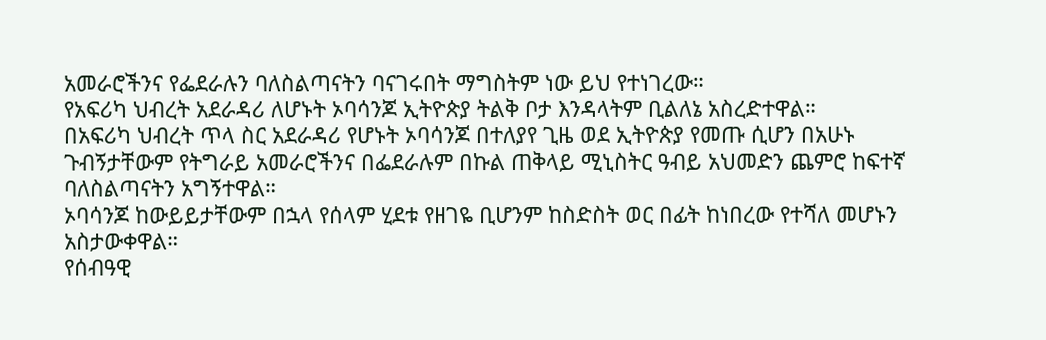አመራሮችንና የፌደራሉን ባለስልጣናትን ባናገሩበት ማግስትም ነው ይህ የተነገረው።
የአፍሪካ ህብረት አደራዳሪ ለሆኑት ኦባሳንጆ ኢትዮጵያ ትልቅ ቦታ እንዳላትም ቢልለኔ አስረድተዋል።
በአፍሪካ ህብረት ጥላ ስር አደራዳሪ የሆኑት ኦባሳንጆ በተለያየ ጊዜ ወደ ኢትዮጵያ የመጡ ሲሆን በአሁኑ ጉብኝታቸውም የትግራይ አመራሮችንና በፌደራሉም በኩል ጠቅላይ ሚኒስትር ዓብይ አህመድን ጨምሮ ከፍተኛ ባለስልጣናትን አግኝተዋል።
ኦባሳንጆ ከውይይታቸውም በኋላ የሰላም ሂደቱ የዘገዬ ቢሆንም ከስድስት ወር በፊት ከነበረው የተሻለ መሆኑን አስታውቀዋል።
የሰብዓዊ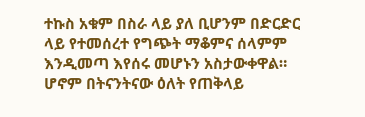ተኩስ አቁም በስራ ላይ ያለ ቢሆንም በድርድር ላይ የተመሰረተ የግጭት ማቆምና ሰላምም እንዲመጣ እየሰሩ መሆኑን አስታውቀዋል።
ሆኖም በትናንትናው ዕለት የጠቅላይ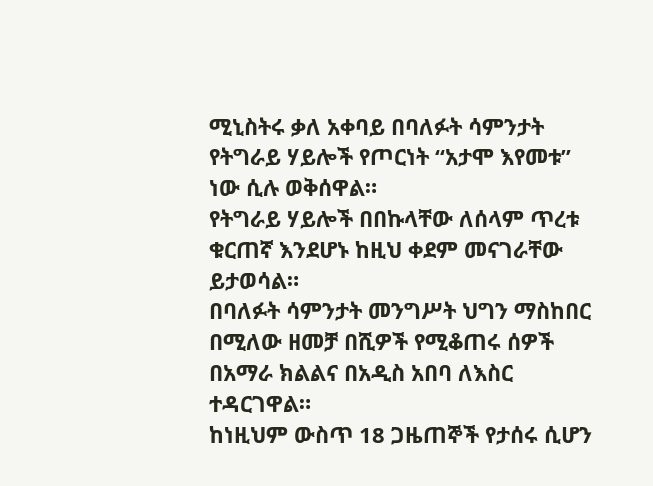ሚኒስትሩ ቃለ አቀባይ በባለፉት ሳምንታት የትግራይ ሃይሎች የጦርነት “አታሞ እየመቱ” ነው ሲሉ ወቅሰዋል።
የትግራይ ሃይሎች በበኩላቸው ለሰላም ጥረቱ ቁርጠኛ እንደሆኑ ከዚህ ቀደም መናገራቸው ይታወሳል።
በባለፉት ሳምንታት መንግሥት ህግን ማስከበር በሚለው ዘመቻ በሺዎች የሚቆጠሩ ሰዎች በአማራ ክልልና በአዲስ አበባ ለእስር ተዳርገዋል።
ከነዚህም ውስጥ 18 ጋዜጠኞች የታሰሩ ሲሆን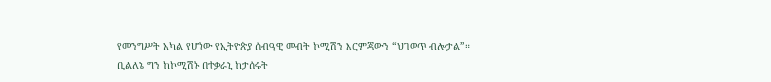የመንግሥት አካል የሆነው የኢትዮጵያ ሰብዓዊ መብት ኮሚሽን እርምጃውን “ህገወጥ ብሎታል”።
ቢልለኔ ግን ከኮሚሽኑ በተቃራኒ ከታሰሩት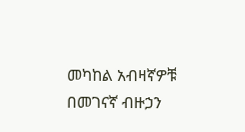መካከል አብዛኛዎቹ በመገናኛ ብዙኃን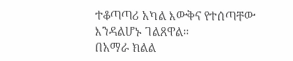ተቆጣጣሪ አካል እውቅና የተሰጣቸው እንዳልሆኑ ገልጸዋል።
በአማራ ክልል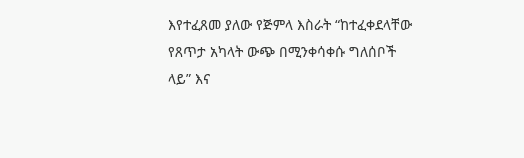እየተፈጸመ ያለው የጅምላ እስራት “ከተፈቀደላቸው የጸጥታ አካላት ውጭ በሚንቀሳቀሱ ግለሰቦች ላይ” እና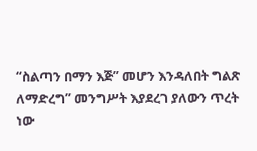“ስልጣን በማን እጅ” መሆን እንዳለበት ግልጽ ለማድረግ” መንግሥት እያደረገ ያለውን ጥረት ነው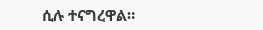ሲሉ ተናግረዋል።